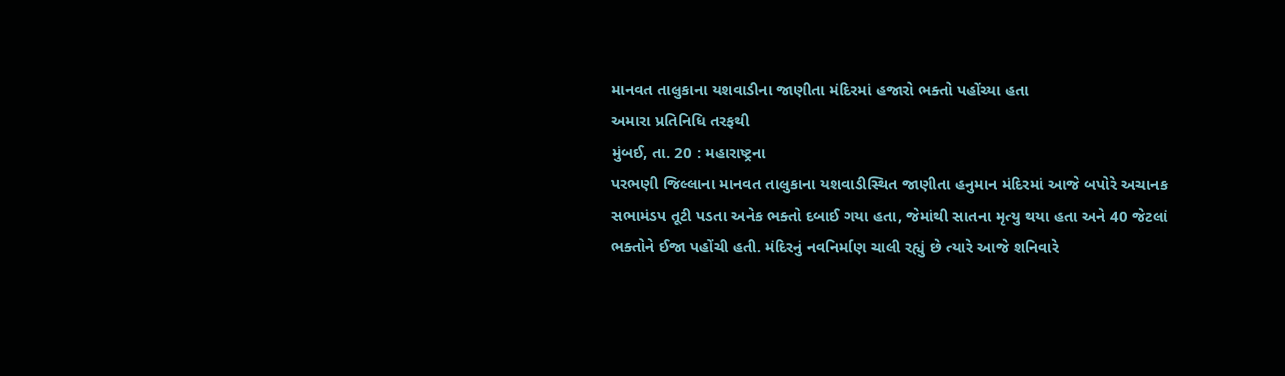માનવત તાલુકાના યશવાડીના જાણીતા મંદિરમાં હજારો ભક્તો પહોંચ્યા હતા
અમારા પ્રતિનિધિ તરફથી
મુંબઈ, તા. 20 : મહારાષ્ટ્રના
પરભણી જિલ્લાના માનવત તાલુકાના યશવાડીસ્થિત જાણીતા હનુમાન મંદિરમાં આજે બપોરે અચાનક
સભામંડપ તૂટી પડતા અનેક ભક્તો દબાઈ ગયા હતા, જેમાંથી સાતના મૃત્યુ થયા હતા અને 40 જેટલાં
ભક્તોને ઈજા પહોંચી હતી. મંદિરનું નવનિર્માણ ચાલી રહ્યું છે ત્યારે આજે શનિવારે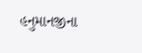હનુમાનજીના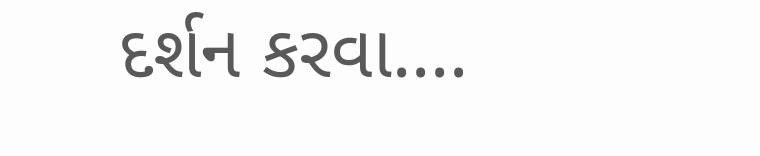દર્શન કરવા....